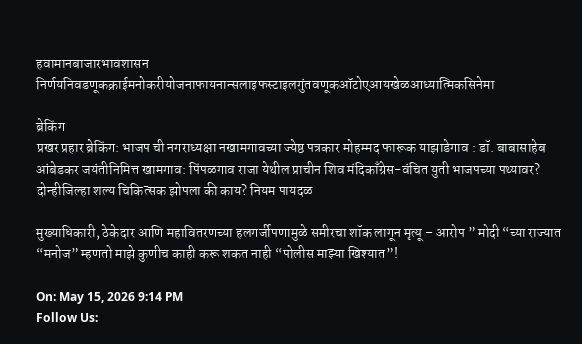हवामानबाजारभावशासन निर्णयनिवडणूकक्राईमनोकरीयोजनाफायनान्सलाइफस्टाइलगुंतवणूकऑटोएआयखेळआध्यात्मिकसिनेमा

ब्रेकिंग
प्रखर प्रहार ब्रेकिंग: भाजप ची नगराध्यक्षा नखामगावच्या ज्येष्ठ पत्रकार मोहम्मद फारूक याझाडेगाव : डॉ. बाबासाहेब आंबेडकर जयंतीनिमित्त खामगाव: पिंपळगाव राजा येथील प्राचीन शिव मंदिकाँग्रेस-वंचित युती भाजपच्या पथ्यावर? दोन्हीजिल्हा शल्य चिकित्सक झोपला की काय? नियम पायदळ

मुख्याधिकारी, ठेकेदार आणि महावितरणच्या हलगर्जीपणामुळे समीरचा शॉक लागून मृत्यू – आरोप ” मोदी “च्या राज्यात “मनोज” म्हणतो माझे कुणीच काही करू शकत नाही “पोलीस माझ्या खिश्यात”!

On: May 15, 2026 9:14 PM
Follow Us: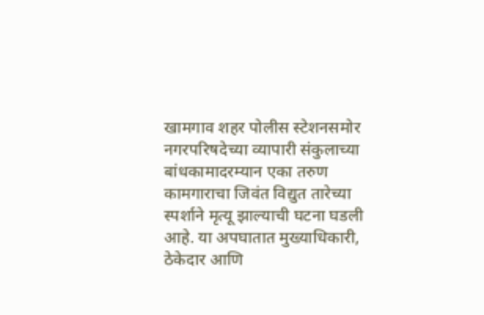खामगाव शहर पोलीस स्टेशनसमोर नगरपरिषदेच्या व्यापारी संकुलाच्या बांधकामादरम्यान एका तरुण कामगाराचा जिवंत विद्युत तारेच्या स्पर्शाने मृत्यू झाल्याची घटना घडली आहे. या अपघातात मुख्याधिकारी, ठेकेदार आणि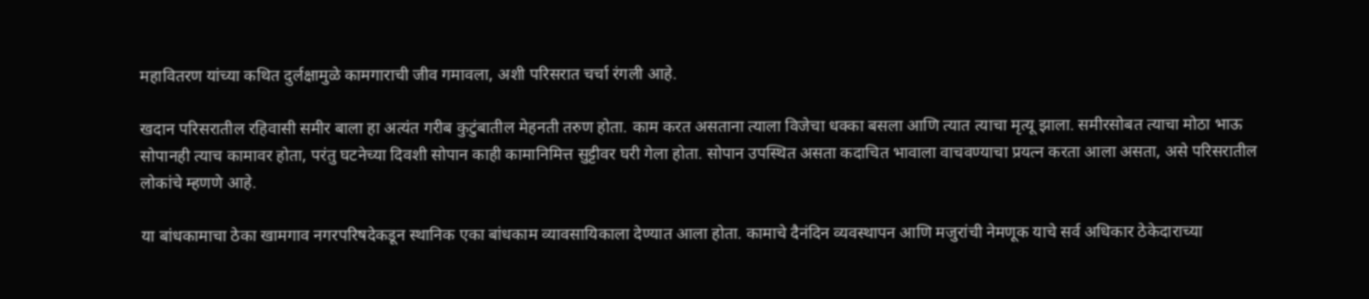महावितरण यांच्या कथित दुर्लक्षामुळे कामगाराची जीव गमावला, अशी परिसरात चर्चा रंगली आहे.

खदान परिसरातील रहिवासी समीर बाला हा अत्यंत गरीब कुटुंबातील मेहनती तरुण होता. काम करत असताना त्याला विजेचा धक्का बसला आणि त्यात त्याचा मृत्यू झाला. समीरसोबत त्याचा मोठा भाऊ सोपानही त्याच कामावर होता, परंतु घटनेच्या दिवशी सोपान काही कामानिमित्त सुट्टीवर घरी गेला होता. सोपान उपस्थित असता कदाचित भावाला वाचवण्याचा प्रयत्न करता आला असता, असे परिसरातील लोकांचे म्हणणे आहे.

या बांधकामाचा ठेका खामगाव नगरपरिषदेकडून स्थानिक एका बांधकाम व्यावसायिकाला देण्यात आला होता. कामाचे दैनंदिन व्यवस्थापन आणि मजुरांची नेमणूक याचे सर्व अधिकार ठेकेदाराच्या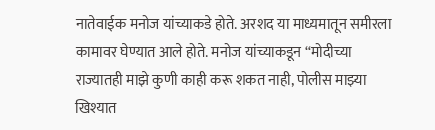नातेवाईक मनोज यांच्याकडे होते. अरशद या माध्यमातून समीरला कामावर घेण्यात आले होते. मनोज यांच्याकडून “मोदीच्या राज्यातही माझे कुणी काही करू शकत नाही, पोलीस माझ्या खिश्यात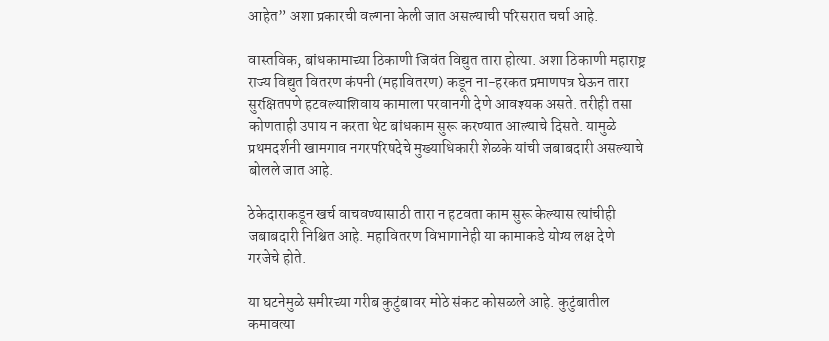आहेत” अशा प्रकारची वल्गना केली जात असल्याची परिसरात चर्चा आहे.

वास्तविक, बांधकामाच्या ठिकाणी जिवंत विद्युत तारा होत्या. अशा ठिकाणी महाराष्ट्र राज्य विद्युत वितरण कंपनी (महावितरण) कडून ना-हरकत प्रमाणपत्र घेऊन तारा सुरक्षितपणे हटवल्याशिवाय कामाला परवानगी देणे आवश्यक असते. तरीही तसा कोणताही उपाय न करता थेट बांधकाम सुरू करण्यात आल्याचे दिसते. यामुळे प्रथमदर्शनी खामगाव नगरपरिषदेचे मुख्याधिकारी शेळके यांची जबाबदारी असल्याचे बोलले जात आहे.

ठेकेदाराकडून खर्च वाचवण्यासाठी तारा न हटवता काम सुरू केल्यास त्यांचीही जबाबदारी निश्चित आहे. महावितरण विभागानेही या कामाकडे योग्य लक्ष देणे गरजेचे होते.

या घटनेमुळे समीरच्या गरीब कुटुंबावर मोठे संकट कोसळले आहे. कुटुंबातील कमावत्या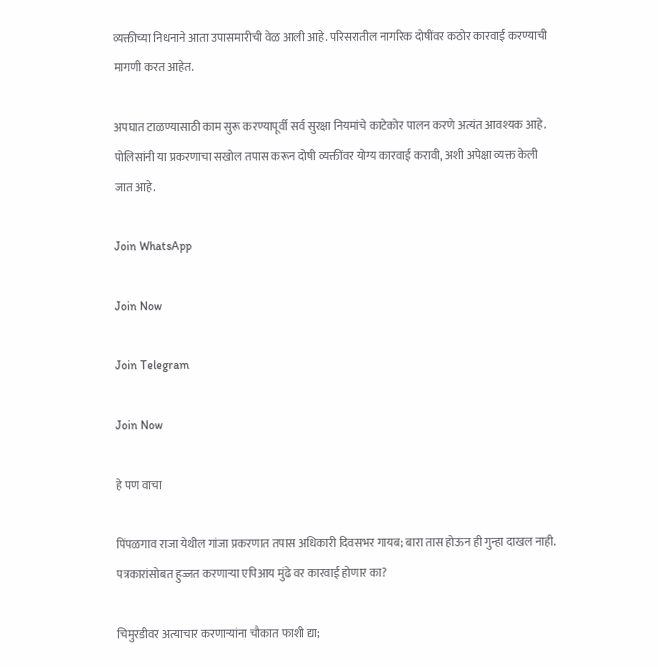व्यक्तीच्या निधनाने आता उपासमारीची वेळ आली आहे. परिसरातील नागरिक दोषींवर कठोर कारवाई करण्याची मागणी करत आहेत.

अपघात टाळण्यासाठी काम सुरू करण्यापूर्वी सर्व सुरक्षा नियमांचे काटेकोर पालन करणे अत्यंत आवश्यक आहे. पोलिसांनी या प्रकरणाचा सखोल तपास करून दोषी व्यक्तींवर योग्य कारवाई करावी, अशी अपेक्षा व्यक्त केली जात आहे.

Join WhatsApp

Join Now

Join Telegram

Join Now

हे पण वाचा

पिंपळगाव राजा येथील गांजा प्रकरणात तपास अधिकारी दिवसभर गायब; बारा तास होऊन ही गुन्हा दाखल नाही. पत्रकारांसोबत हुज्जत करणाऱ्या एपिआय मुंढे वर कारवाई होणार का?

चिमुरडीवर अत्याचार करणाऱ्यांना चौकात फाशी द्या;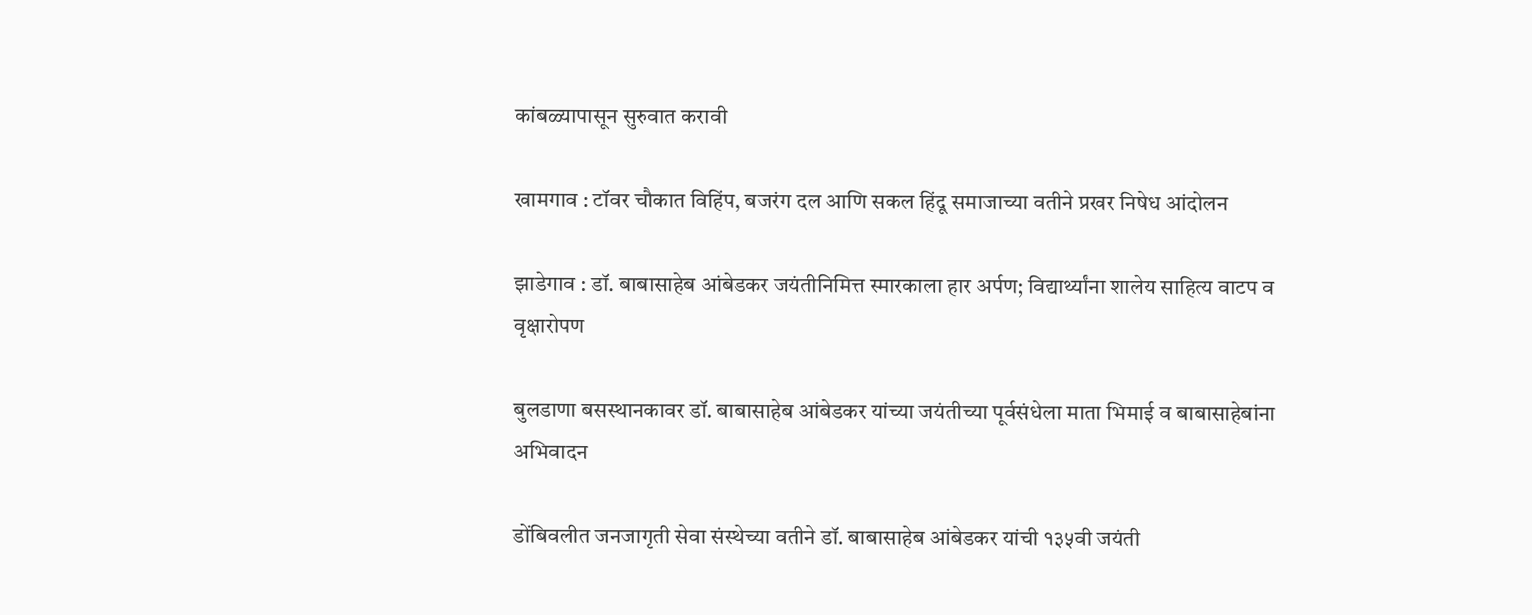कांबळ्यापासून सुरुवात करावी

खामगाव : टॉवर चौकात विहिंप, बजरंग दल आणि सकल हिंदू समाजाच्या वतीने प्रखर निषेध आंदोलन

झाडेगाव : डॉ. बाबासाहेब आंबेडकर जयंतीनिमित्त स्मारकाला हार अर्पण; विद्यार्थ्यांना शालेय साहित्य वाटप व वृक्षारोपण

बुलडाणा बसस्थानकावर डॉ. बाबासाहेब आंबेडकर यांच्या जयंतीच्या पूर्वसंधेला माता भिमाई व बाबासाहेबांना अभिवादन

डोंबिवलीत जनजागृती सेवा संस्थेच्या वतीने डॉ. बाबासाहेब आंबेडकर यांची १३५वी जयंती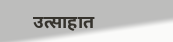उत्साहात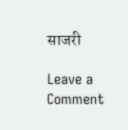साजरी

Leave a Comment